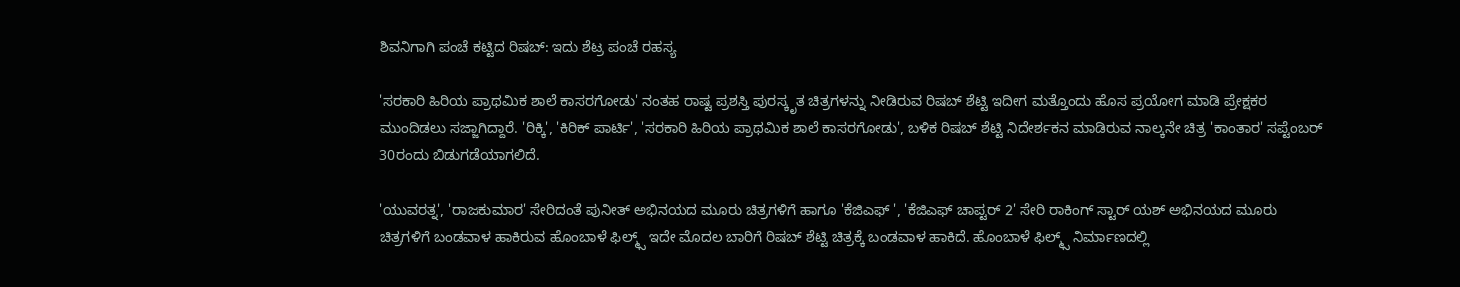ಶಿವನಿಗಾಗಿ ಪಂಚೆ ಕಟ್ಟಿದ ರಿಷಬ್‌: ಇದು ಶೆಟ್ರ ಪಂಚೆ ರಹಸ್ಯ

'ಸರಕಾರಿ ಹಿರಿಯ ಪ್ರಾಥಮಿಕ ಶಾಲೆ ಕಾಸರಗೋಡು' ನಂತಹ ರಾಷ್ಟ ಪ್ರಶಸ್ತಿ ಪುರಸ್ಕೃತ ಚಿತ್ರಗಳನ್ನು ನೀಡಿರುವ ರಿಷಬ್‌ ಶೆಟ್ಟಿ ಇದೀಗ ಮತ್ತೊಂದು ಹೊಸ ಪ್ರಯೋಗ ಮಾಡಿ ಪ್ರೇಕ್ಷಕರ ಮುಂದಿಡಲು ಸಜ್ಜಾಗಿದ್ದಾರೆ. 'ರಿಕ್ಕಿ', 'ಕಿರಿಕ್‌ ಪಾರ್ಟಿ', 'ಸರಕಾರಿ ಹಿರಿಯ ಪ್ರಾಥಮಿಕ ಶಾಲೆ ಕಾಸರಗೋಡು', ಬಳಿಕ ರಿಷಬ್ ಶೆಟ್ಟಿ ನಿದೇರ್ಶಕನ ಮಾಡಿರುವ ನಾಲ್ಕನೇ ಚಿತ್ರ 'ಕಾಂತಾರ' ಸಪ್ಟೆಂಬರ್‌ 30ರಂದು ಬಿಡುಗಡೆಯಾಗಲಿದೆ.

'ಯುವರತ್ನ', 'ರಾಜಕುಮಾರ' ಸೇರಿದಂತೆ ಪುನೀತ್‌ ಅಭಿನಯದ ಮೂರು ಚಿತ್ರಗಳಿಗೆ ಹಾಗೂ 'ಕೆಜಿಎಫ್ ', 'ಕೆಜಿಎಫ್‌ ಚಾಪ್ಟರ್‌ 2' ಸೇರಿ ರಾಕಿಂಗ್‌ ಸ್ಟಾರ್‌ ಯಶ್‌ ಅಭಿನಯದ ಮೂರು ಚಿತ್ರಗಳಿಗೆ ಬಂಡವಾಳ ಹಾಕಿರುವ ಹೊಂಬಾಳೆ ಫಿಲ್ಮ್ಸ್ ಇದೇ ಮೊದಲ ಬಾರಿಗೆ ರಿಷಬ್‌ ಶೆಟ್ಟಿ ಚಿತ್ರಕ್ಕೆ ಬಂಡವಾಳ ಹಾಕಿದೆ. ಹೊಂಬಾಳೆ ಫಿಲ್ಮ್ಸ್ ನಿರ್ಮಾಣದಲ್ಲಿ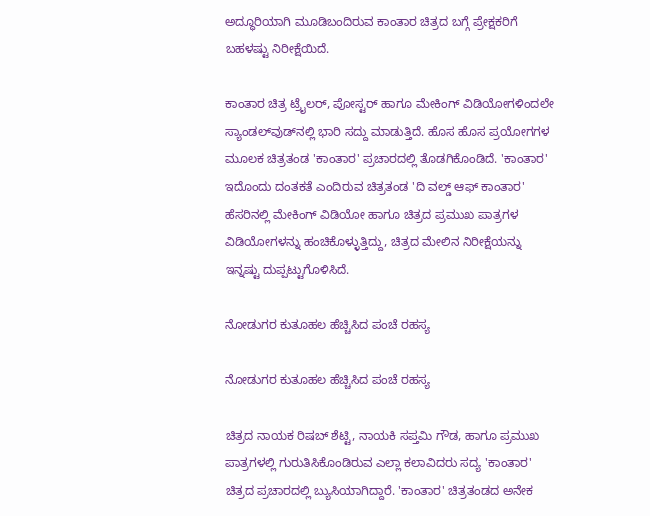ಅದ್ಧೂರಿಯಾಗಿ ಮೂಡಿಬಂದಿರುವ ಕಾಂತಾರ ಚಿತ್ರದ ಬಗ್ಗೆ ಪ್ರೇಕ್ಷಕರಿಗೆ ಬಹಳಷ್ಟು ನಿರೀಕ್ಷೆಯಿದೆ.

ಕಾಂತಾರ ಚಿತ್ರ ಟ್ರೈಲರ್‌, ಪೋಸ್ಟರ್‌ ಹಾಗೂ ಮೇಕಿಂಗ್‌ ವಿಡಿಯೋಗಳಿಂದಲೇ ಸ್ಯಾಂಡಲ್‌ವುಡ್‌ನಲ್ಲಿ ಭಾರಿ ಸದ್ದು ಮಾಡುತ್ತಿದೆ. ಹೊಸ ಹೊಸ ಪ್ರಯೋಗಗಳ ಮೂಲಕ ಚಿತ್ರತಂಡ 'ಕಾಂತಾರ' ಪ್ರಚಾರದಲ್ಲಿ ತೊಡಗಿಕೊಂಡಿದೆ. 'ಕಾಂತಾರ' ಇದೊಂದು ದಂತಕತೆ ಎಂದಿರುವ ಚಿತ್ರತಂಡ 'ದಿ ವಲ್ಡ್‌ ಆಫ್‌ ಕಾಂತಾರ' ಹೆಸರಿನಲ್ಲಿ ಮೇಕಿಂಗ್ ವಿಡಿಯೋ ಹಾಗೂ ಚಿತ್ರದ ಪ್ರಮುಖ ಪಾತ್ರಗಳ ವಿಡಿಯೋಗಳನ್ನು ಹಂಚಿಕೊಳ್ಳುತ್ತಿದ್ದು, ಚಿತ್ರದ ಮೇಲಿನ ನಿರೀಕ್ಷೆಯನ್ನು ಇನ್ನಷ್ಟು ದುಪ್ಪಟ್ಟುಗೊಳಿಸಿದೆ.

ನೋಡುಗರ ಕುತೂಹಲ ಹೆಚ್ಚಿಸಿದ ಪಂಚೆ ರಹಸ್ಯ

ನೋಡುಗರ ಕುತೂಹಲ ಹೆಚ್ಚಿಸಿದ ಪಂಚೆ ರಹಸ್ಯ

ಚಿತ್ರದ ನಾಯಕ ರಿಷಬ್‌ ಶೆಟ್ಟಿ, ನಾಯಕಿ ಸಪ್ತಮಿ ಗೌಡ, ಹಾಗೂ ಪ್ರಮುಖ ಪಾತ್ರಗಳಲ್ಲಿ ಗುರುತಿಸಿಕೊಂಡಿರುವ ಎಲ್ಲಾ ಕಲಾವಿದರು ಸದ್ಯ 'ಕಾಂತಾರ' ಚಿತ್ರದ ಪ್ರಚಾರದಲ್ಲಿ ಬ್ಯುಸಿಯಾಗಿದ್ದಾರೆ. 'ಕಾಂತಾರ' ಚಿತ್ರತಂಡದ ಅನೇಕ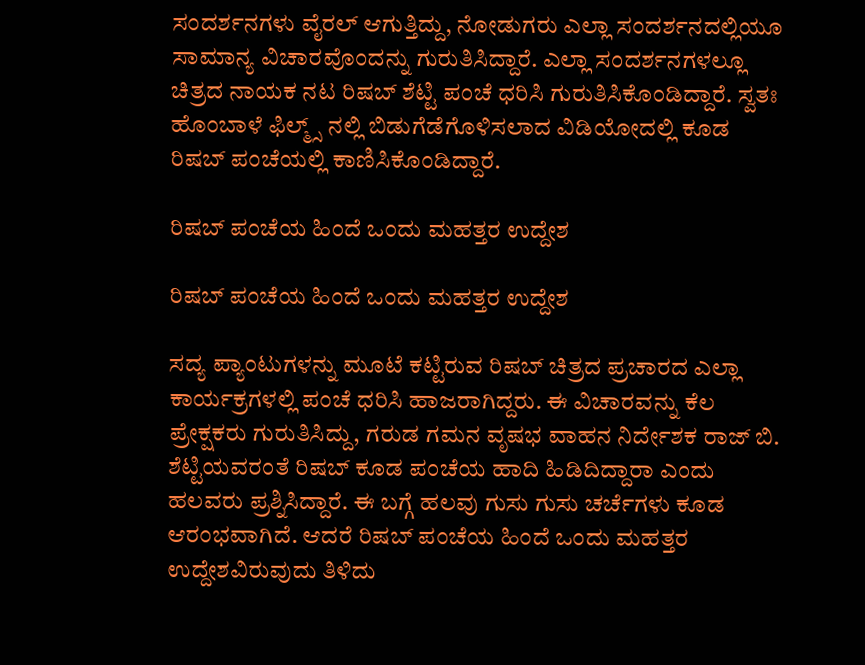ಸಂದರ್ಶನಗಳು ವೈರಲ್‌ ಆಗುತ್ತಿದ್ದು, ನೋಡುಗರು ಎಲ್ಲಾ ಸಂದರ್ಶನದಲ್ಲಿಯೂ ಸಾಮಾನ್ಯ ವಿಚಾರವೊಂದನ್ನು ಗುರುತಿಸಿದ್ದಾರೆ. ಎಲ್ಲಾ ಸಂದರ್ಶನಗಳಲ್ಲೂ ಚಿತ್ರದ ನಾಯಕ ನಟ ರಿಷಬ್‌ ಶೆಟ್ಟಿ ಪಂಚೆ ಧರಿಸಿ ಗುರುತಿಸಿಕೊಂಡಿದ್ದಾರೆ. ಸ್ವತಃ ಹೊಂಬಾಳೆ ಫಿಲ್ಮ್ಸ್ ನಲ್ಲಿ ಬಿಡುಗೆಡೆಗೊಳಿಸಲಾದ ವಿಡಿಯೋದಲ್ಲಿ ಕೂಡ ರಿಷಬ್‌ ಪಂಚೆಯಲ್ಲಿ ಕಾಣಿಸಿಕೊಂಡಿದ್ದಾರೆ.

ರಿಷಬ್‌ ಪಂಚೆಯ ಹಿಂದೆ ಒಂದು ಮಹತ್ತರ ಉದ್ದೇಶ

ರಿಷಬ್‌ ಪಂಚೆಯ ಹಿಂದೆ ಒಂದು ಮಹತ್ತರ ಉದ್ದೇಶ

ಸದ್ಯ ಪ್ಯಾಂಟುಗಳನ್ನು ಮೂಟೆ ಕಟ್ಟಿರುವ ರಿಷಬ್‌ ಚಿತ್ರದ ಪ್ರಚಾರದ ಎಲ್ಲಾ ಕಾರ್ಯಕ್ರಗಳಲ್ಲಿ ಪಂಚೆ ಧರಿಸಿ ಹಾಜರಾಗಿದ್ದರು. ಈ ವಿಚಾರವನ್ನು ಕೆಲ ಪ್ರೇಕ್ಷಕರು ಗುರುತಿಸಿದ್ದು, ಗರುಡ ಗಮನ ವೃಷಭ ವಾಹನ ನಿರ್ದೇಶಕ ರಾಜ್‌ ಬಿ. ಶೆಟ್ಟಿಯವರಂತೆ ರಿಷಬ್‌ ಕೂಡ ಪಂಚೆಯ ಹಾದಿ ಹಿಡಿದಿದ್ದಾರಾ ಎಂದು ಹಲವರು ಪ್ರಶ್ನಿಸಿದ್ದಾರೆ. ಈ ಬಗ್ಗೆ ಹಲವು ಗುಸು ಗುಸು ಚರ್ಚೆಗಳು ಕೂಡ ಆರಂಭವಾಗಿದೆ. ಆದರೆ ರಿಷಬ್‌ ಪಂಚೆಯ ಹಿಂದೆ ಒಂದು ಮಹತ್ತರ ಉದ್ದೇಶವಿರುವುದು ತಿಳಿದು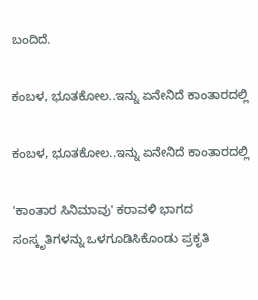ಬಂದಿದೆ.

ಕಂಬಳ, ಭೂತಕೋಲ..ಇನ್ನು ಏನೇನಿದೆ ಕಾಂತಾರದಲ್ಲಿ

ಕಂಬಳ, ಭೂತಕೋಲ..ಇನ್ನು ಏನೇನಿದೆ ಕಾಂತಾರದಲ್ಲಿ

'ಕಾಂತಾರ ಸಿನಿಮಾವು' ಕರಾವಳಿ ಭಾಗದ ಸಂಸ್ಕೃತಿಗಳನ್ನು ಒಳಗೂಡಿಸಿಕೊಂಡು ಪ್ರಕೃತಿ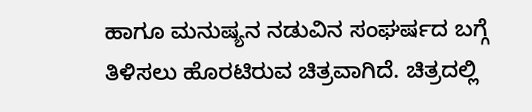ಹಾಗೂ ಮನುಷ್ಯನ ನಡುವಿನ ಸಂಘರ್ಷದ ಬಗ್ಗೆ ತಿಳಿಸಲು ಹೊರಟಿರುವ ಚಿತ್ರವಾಗಿದೆ. ಚಿತ್ರದಲ್ಲಿ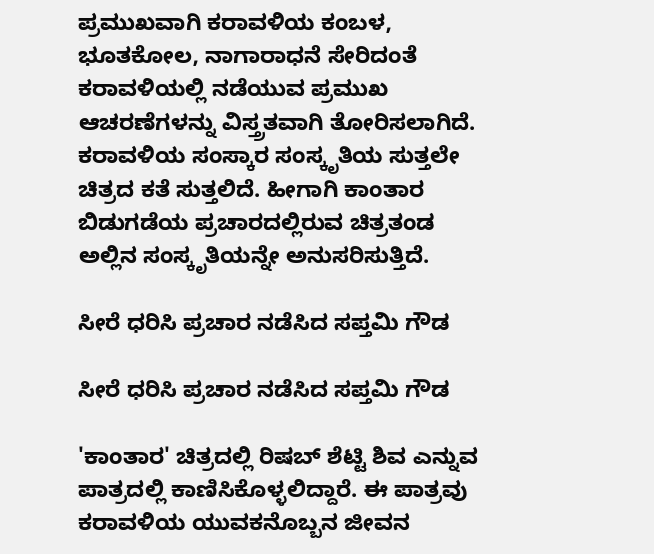ಪ್ರಮುಖವಾಗಿ ಕರಾವಳಿಯ ಕಂಬಳ, ಭೂತಕೋಲ, ನಾಗಾರಾಧನೆ ಸೇರಿದಂತೆ ಕರಾವಳಿಯಲ್ಲಿ ನಡೆಯುವ ಪ್ರಮುಖ ಆಚರಣೆಗಳನ್ನು ವಿಸ್ತ್ರತವಾಗಿ ತೋರಿಸಲಾಗಿದೆ. ಕರಾವಳಿಯ ಸಂಸ್ಕಾರ ಸಂಸ್ಕೃತಿಯ ಸುತ್ತಲೇ ಚಿತ್ರದ ಕತೆ ಸುತ್ತಲಿದೆ. ಹೀಗಾಗಿ ಕಾಂತಾರ ಬಿಡುಗಡೆಯ ಪ್ರಚಾರದಲ್ಲಿರುವ ಚಿತ್ರತಂಡ ಅಲ್ಲಿನ ಸಂಸ್ಕೃತಿಯನ್ನೇ ಅನುಸರಿಸುತ್ತಿದೆ.

ಸೀರೆ ಧರಿಸಿ ಪ್ರಚಾರ ನಡೆಸಿದ ಸಪ್ತಮಿ ಗೌಡ

ಸೀರೆ ಧರಿಸಿ ಪ್ರಚಾರ ನಡೆಸಿದ ಸಪ್ತಮಿ ಗೌಡ

'ಕಾಂತಾರ' ಚಿತ್ರದಲ್ಲಿ ರಿಷಬ್‌ ಶೆಟ್ಟಿ ಶಿವ ಎನ್ನುವ ಪಾತ್ರದಲ್ಲಿ ಕಾಣಿಸಿಕೊಳ್ಳಲಿದ್ದಾರೆ. ಈ ಪಾತ್ರವು ಕರಾವಳಿಯ ಯುವಕನೊಬ್ಬನ ಜೀವನ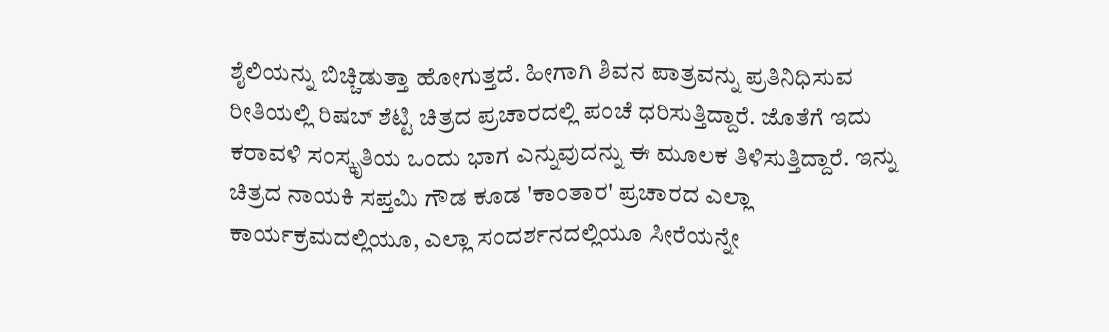ಶೈಲಿಯನ್ನು ಬಿಚ್ಚಿಡುತ್ತಾ ಹೋಗುತ್ತದೆ. ಹೀಗಾಗಿ ಶಿವನ ಪಾತ್ರವನ್ನು ಪ್ರತಿನಿಧಿಸುವ ರೀತಿಯಲ್ಲಿ ರಿಷಬ್‌ ಶೆಟ್ಟಿ ಚಿತ್ರದ ಪ್ರಚಾರದಲ್ಲಿ ಪಂಚೆ ಧರಿಸುತ್ತಿದ್ದಾರೆ. ಜೊತೆಗೆ ಇದು ಕರಾವಳಿ ಸಂಸ್ಕೃತಿಯ ಒಂದು ಭಾಗ ಎನ್ನುವುದನ್ನು ಈ ಮೂಲಕ ತಿಳಿಸುತ್ತಿದ್ದಾರೆ. ಇನ್ನು ಚಿತ್ರದ ನಾಯಕಿ ಸಪ್ತಮಿ ಗೌಡ ಕೂಡ 'ಕಾಂತಾರ' ಪ್ರಚಾರದ ಎಲ್ಲಾ ಕಾರ್ಯಕ್ರಮದಲ್ಲಿಯೂ, ಎಲ್ಲಾ ಸಂದರ್ಶನದಲ್ಲಿಯೂ ಸೀರೆಯನ್ನೇ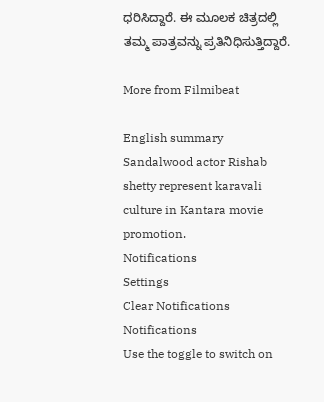ಧರಿಸಿದ್ದಾರೆ. ಈ ಮೂಲಕ ಚಿತ್ರದಲ್ಲಿ ತಮ್ಮ ಪಾತ್ರವನ್ನು ಪ್ರತಿನಿಧಿಸುತ್ತಿದ್ದಾರೆ.

More from Filmibeat

English summary
Sandalwood actor Rishab shetty represent karavali culture in Kantara movie promotion.
Notifications
Settings
Clear Notifications
Notifications
Use the toggle to switch on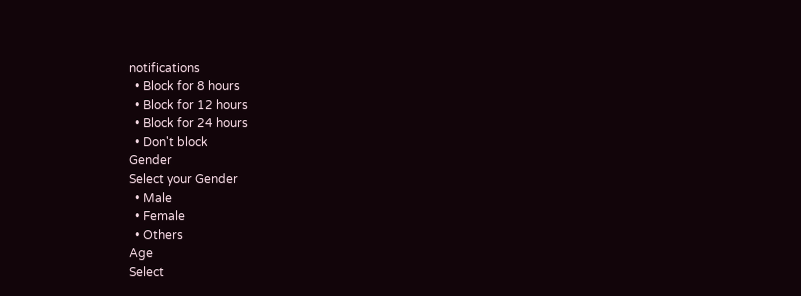notifications
  • Block for 8 hours
  • Block for 12 hours
  • Block for 24 hours
  • Don't block
Gender
Select your Gender
  • Male
  • Female
  • Others
Age
Select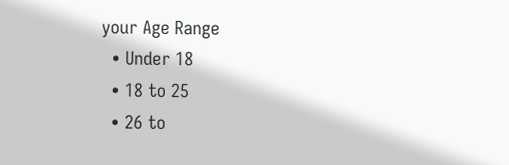your Age Range
  • Under 18
  • 18 to 25
  • 26 to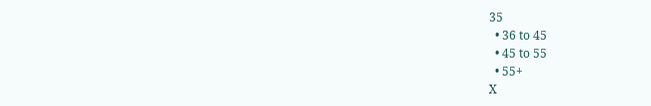35
  • 36 to 45
  • 45 to 55
  • 55+
X